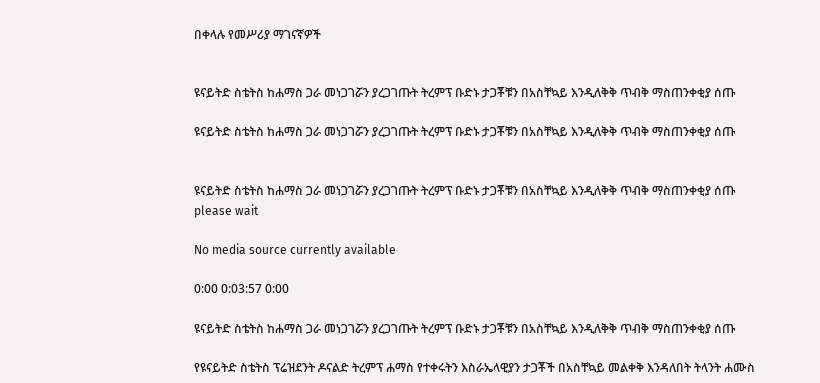በቀላሉ የመሥሪያ ማገናኛዎች


ዩናይትድ ስቴትስ ከሐማስ ጋራ መነጋገሯን ያረጋገጡት ትረምፕ ቡድኑ ታጋቾቹን በአስቸኳይ እንዲለቅቅ ጥብቅ ማስጠንቀቂያ ሰጡ

ዩናይትድ ስቴትስ ከሐማስ ጋራ መነጋገሯን ያረጋገጡት ትረምፕ ቡድኑ ታጋቾቹን በአስቸኳይ እንዲለቅቅ ጥብቅ ማስጠንቀቂያ ሰጡ


ዩናይትድ ስቴትስ ከሐማስ ጋራ መነጋገሯን ያረጋገጡት ትረምፕ ቡድኑ ታጋቾቹን በአስቸኳይ እንዲለቅቅ ጥብቅ ማስጠንቀቂያ ሰጡ
please wait

No media source currently available

0:00 0:03:57 0:00

ዩናይትድ ስቴትስ ከሐማስ ጋራ መነጋገሯን ያረጋገጡት ትረምፕ ቡድኑ ታጋቾቹን በአስቸኳይ እንዲለቅቅ ጥብቅ ማስጠንቀቂያ ሰጡ

የዩናይትድ ስቴትስ ፕሬዝደንት ዶናልድ ትረምፕ ሐማስ የተቀሩትን እስራኤላዊያን ታጋቾች በአስቸኳይ መልቀቅ እንዳለበት ትላንት ሐሙስ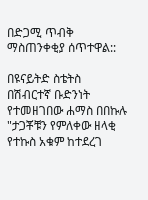በድጋሚ ጥብቅ ማስጠንቀቂያ ሰጥተዋል::

በዩናይትድ ስቴትስ በሽብርተኛ ቡድንነት የተመዘገበው ሐማስ በበኩሉ "ታጋቾቹን የምለቀው ዘላቂ የተኩስ አቁም ከተደረገ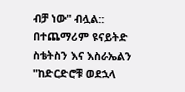ብቻ ነው" ብሏል:: በተጨማሪም ዩናይትድ ስቴትስን እና እስራኤልን "ከድርድሮቹ ወደኋላ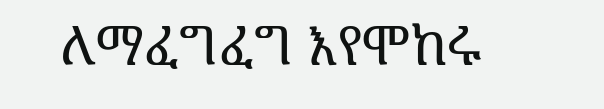ለማፈግፈግ እየሞከሩ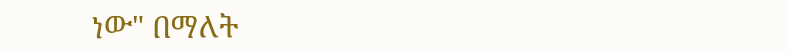ነው" በማለት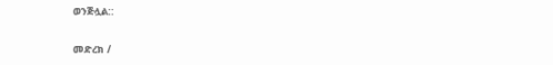ወንጅሏል::

መድረክ /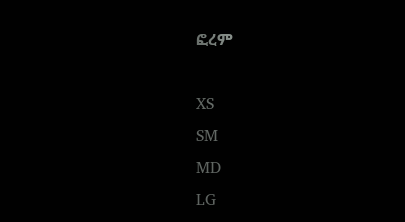ፎረም

XS
SM
MD
LG